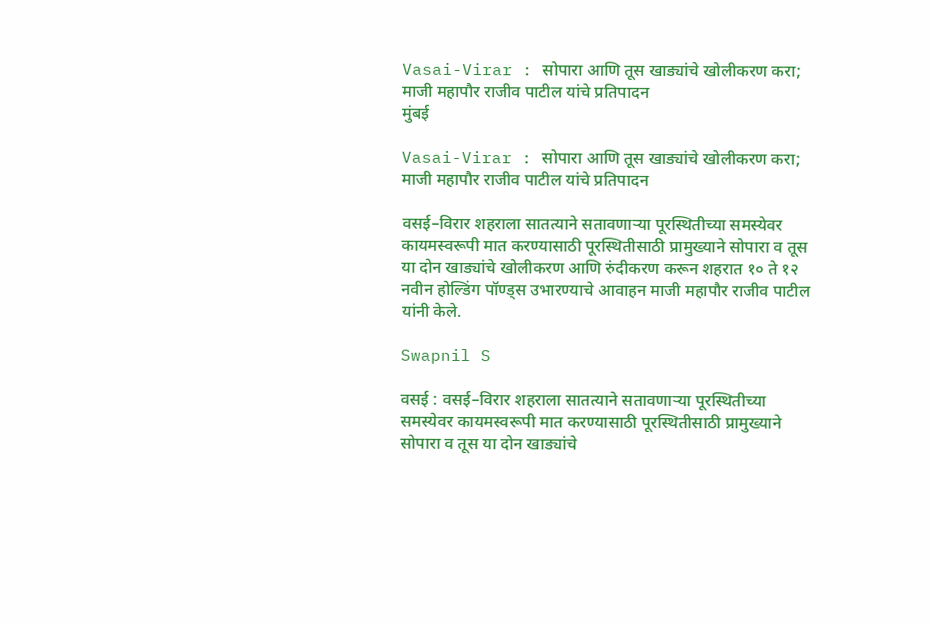Vasai-Virar : सोपारा आणि तूस खाड्यांचे खोलीकरण करा; माजी महापौर राजीव पाटील यांचे प्रतिपादन
मुंबई

Vasai-Virar : सोपारा आणि तूस खाड्यांचे खोलीकरण करा; माजी महापौर राजीव पाटील यांचे प्रतिपादन

वसई–विरार शहराला सातत्याने सतावणाऱ्या पूरस्थितीच्या समस्येवर कायमस्वरूपी मात करण्यासाठी पूरस्थितीसाठी प्रामुख्याने सोपारा व तूस या दोन खाड्यांचे खोलीकरण आणि रुंदीकरण करून शहरात १० ते १२ नवीन होल्डिंग पॉण्ड्स उभारण्याचे आवाहन माजी महापौर राजीव पाटील यांनी केले.

Swapnil S

वसई : वसई–विरार शहराला सातत्याने सतावणाऱ्या पूरस्थितीच्या समस्येवर कायमस्वरूपी मात करण्यासाठी पूरस्थितीसाठी प्रामुख्याने सोपारा व तूस या दोन खाड्यांचे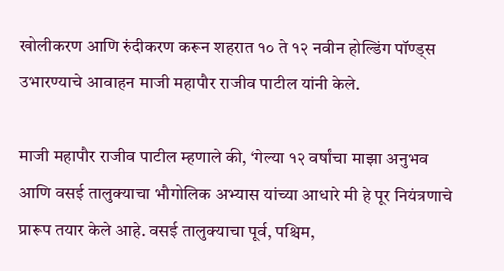खोलीकरण आणि रुंदीकरण करून शहरात १० ते १२ नवीन होल्डिंग पॉण्ड्स उभारण्याचे आवाहन माजी महापौर राजीव पाटील यांनी केले.

माजी महापौर राजीव पाटील म्हणाले की, ‘गेल्या १२ वर्षांचा माझा अनुभव आणि वसई तालुक्याचा भौगोलिक अभ्यास यांच्या आधारे मी हे पूर नियंत्रणाचे प्रारूप तयार केले आहे. वसई तालुक्याचा पूर्व, पश्चिम,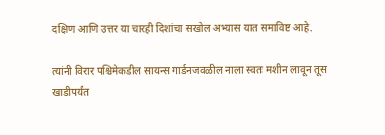दक्षिण आणि उत्तर या चारही दिशांचा सखोल अभ्यास यात समाविष्ट आहे.

त्यांनी विरार पश्चिमेकडील सायन्स गार्डनजवळील नाला स्वतः मशीन लावून तूस खाडीपर्यंत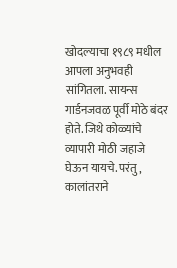खोदल्याचा १९८९ मधील आपला अनुभवही सांगितला. सायन्स गार्डनजवळ पूर्वी मोठे बंदर होते. जिथे कोळ्यांचे व्यापारी मोठी जहाजे घेऊन यायचे. परंतु, कालांतराने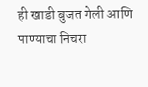ही खाडी बुजत गेली आणि पाण्याचा निचरा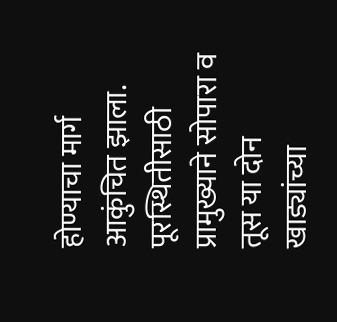होण्याचा मार्ग आकुंचित झाला. पूरस्थितीसाठी प्रामुख्याने सोपारा व तूस या दोन खाड्यांच्या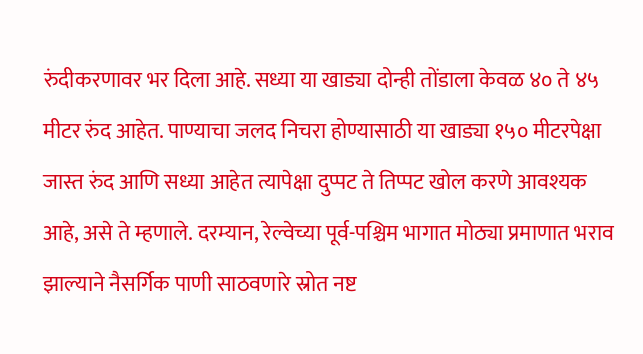रुंदीकरणावर भर दिला आहे. सध्या या खाड्या दोन्ही तोंडाला केवळ ४० ते ४५ मीटर रुंद आहेत. पाण्याचा जलद निचरा होण्यासाठी या खाड्या १५० मीटरपेक्षा जास्त रुंद आणि सध्या आहेत त्यापेक्षा दुप्पट ते तिप्पट खोल करणे आवश्यक आहे, असे ते म्हणाले. दरम्यान, रेल्वेच्या पूर्व-पश्चिम भागात मोठ्या प्रमाणात भराव झाल्याने नैसर्गिक पाणी साठवणारे स्रोत नष्ट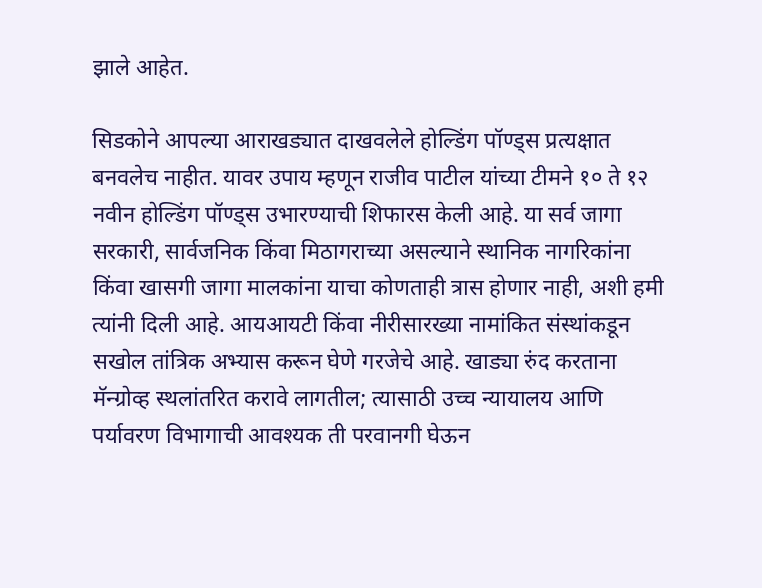झाले आहेत.

सिडकोने आपल्या आराखड्यात दाखवलेले होल्डिंग पॉण्ड्स प्रत्यक्षात बनवलेच नाहीत. यावर उपाय म्हणून राजीव पाटील यांच्या टीमने १० ते १२ नवीन होल्डिंग पॉण्ड्स उभारण्याची शिफारस केली आहे. या सर्व जागा सरकारी, सार्वजनिक किंवा मिठागराच्या असल्याने स्थानिक नागरिकांना किंवा खासगी जागा मालकांना याचा कोणताही त्रास होणार नाही, अशी हमी त्यांनी दिली आहे. आयआयटी किंवा नीरीसारख्या नामांकित संस्थांकडून सखोल तांत्रिक अभ्यास करून घेणे गरजेचे आहे. खाड्या रुंद करताना मॅन्ग्रोव्ह स्थलांतरित करावे लागतील; त्यासाठी उच्च न्यायालय आणि पर्यावरण विभागाची आवश्यक ती परवानगी घेऊन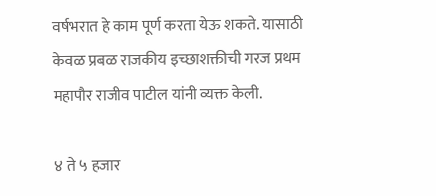वर्षभरात हे काम पूर्ण करता येऊ शकते. यासाठी केवळ प्रबळ राजकीय इच्छाशक्तीची गरज प्रथम महापौर राजीव पाटील यांनी व्यक्त केली.

४ ते ५ हजार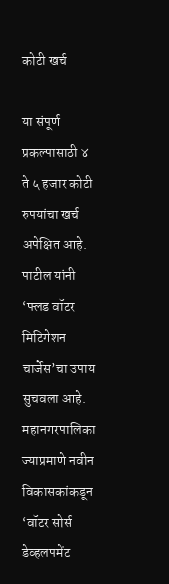कोटी खर्च

या संपूर्ण प्रकल्पासाठी ४ ते ५ हजार कोटी रुपयांचा खर्च अपेक्षित आहे. पाटील यांनी ‘फ्लड वॉटर मिटिगेशन चार्जेस’चा उपाय सुचवला आहे. महानगरपालिका ज्याप्रमाणे नवीन विकासकांकडून ‘वॉटर सोर्स डेव्हलपमेंट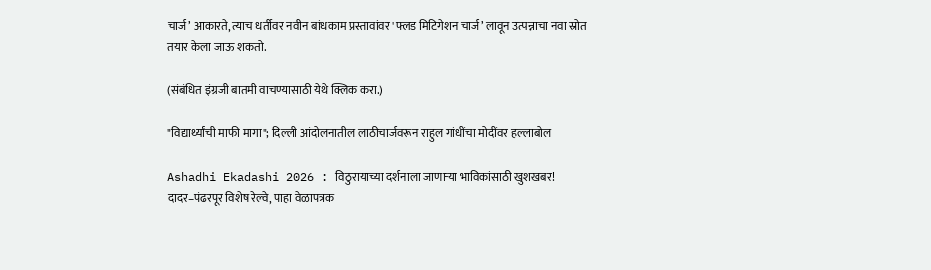चार्ज’ आकारते, त्याच धर्तीवर नवीन बांधकाम प्रस्तावांवर 'फ्लड मिटिगेशन चार्ज’ लावून उत्पन्नाचा नवा स्रोत तयार केला जाऊ शकतो.

(संबंधित इंग्रजी बातमी वाचण्यासाठी येथे क्लिक करा.)

"विद्यार्थ्यांची माफी मागा"; दिल्ली आंदोलनातील लाठीचार्जवरून राहुल गांधींचा मोदींवर हल्लाबोल

Ashadhi Ekadashi 2026 : विठुरायाच्या दर्शनाला जाणाऱ्या भाविकांसाठी खुशखबर! दादर–पंढरपूर विशेष रेल्वे, पाहा वेळापत्रक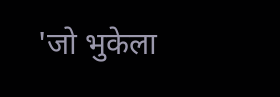'जो भुकेला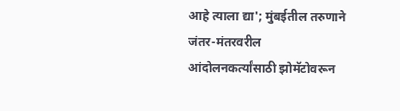आहे त्याला द्या'; मुंबईतील तरुणाने जंतर-मंतरवरील आंदोलनकर्त्यांसाठी झोमॅटोवरून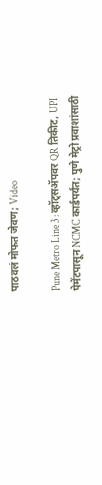पाठवलं मोफत जेवण; Video

Pune Metro Line 3 : व्हॉट्सॲपवर QR तिकीट, UPI पेमेंटपासून NCMC कार्डपर्यंत; पुणे मेट्रो प्रवाशांसाठी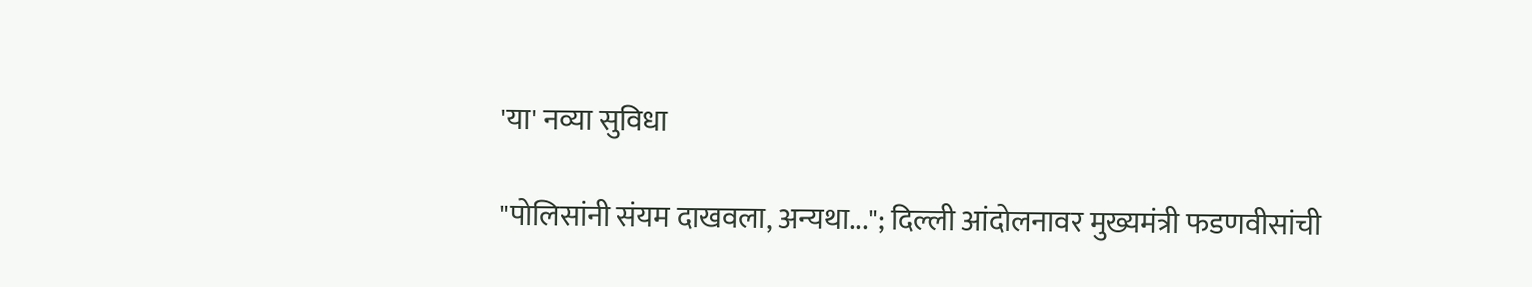'या' नव्या सुविधा

"पोलिसांनी संयम दाखवला, अन्यथा..."; दिल्ली आंदोलनावर मुख्यमंत्री फडणवीसांची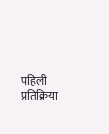पहिली प्रतिक्रिया